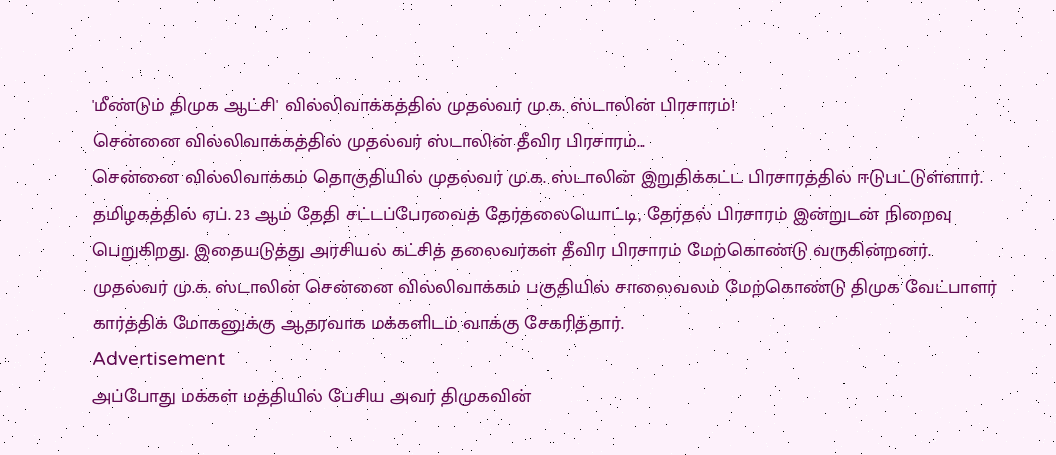'மீண்டும் திமுக ஆட்சி' வில்லிவாக்கத்தில் முதல்வர் மு.க. ஸ்டாலின் பிரசாரம்!
சென்னை வில்லிவாக்கத்தில் முதல்வர் ஸ்டாலின் தீவிர பிரசாரம்...
சென்னை வில்லிவாக்கம் தொகுதியில் முதல்வர் மு.க. ஸ்டாலின் இறுதிக்கட்ட பிரசாரத்தில் ஈடுபட்டுள்ளார்.
தமிழகத்தில் ஏப். 23 ஆம் தேதி சட்டப்பேரவைத் தேர்தலையொட்டி, தேர்தல் பிரசாரம் இன்றுடன் நிறைவு பெறுகிறது. இதையடுத்து அரசியல் கட்சித் தலைவர்கள் தீவிர பிரசாரம் மேற்கொண்டு வருகின்றனர்.
முதல்வர் மு.க. ஸ்டாலின் சென்னை வில்லிவாக்கம் பகுதியில் சாலைவலம் மேற்கொண்டு திமுக வேட்பாளர் கார்த்திக் மோகனுக்கு ஆதரவாக மக்களிடம் வாக்கு சேகரித்தார்.
Advertisement
அப்போது மக்கள் மத்தியில் பேசிய அவர் திமுகவின்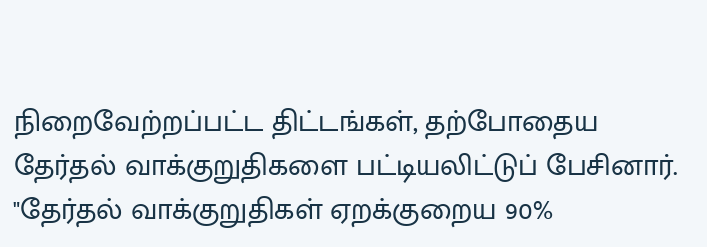நிறைவேற்றப்பட்ட திட்டங்கள், தற்போதைய தேர்தல் வாக்குறுதிகளை பட்டியலிட்டுப் பேசினார்.
"தேர்தல் வாக்குறுதிகள் ஏறக்குறைய 90%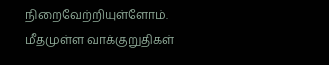நிறைவேற்றியுள்ளோம். மீதமுள்ள வாக்குறுதிகள்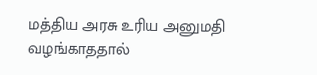மத்திய அரசு உரிய அனுமதி வழங்காததால்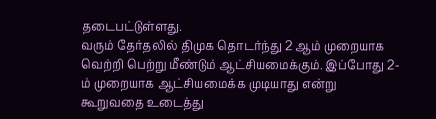தடைபட்டுள்ளது.
வரும் தேர்தலில் திமுக தொடர்ந்து 2 ஆம் முறையாக வெற்றி பெற்று மீண்டும் ஆட்சியமைக்கும். இப்போது 2-ம் முறையாக ஆட்சியமைக்க முடியாது என்று கூறுவதை உடைத்து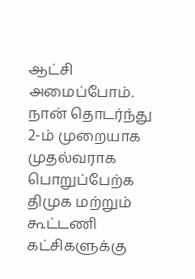ஆட்சி அமைப்போம்.
நான் தொடர்ந்து 2-ம் முறையாக முதல்வராக பொறுப்பேற்க திமுக மற்றும் கூட்டணி கட்சிகளுக்கு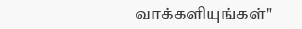வாக்களியுங்கள்"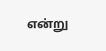என்று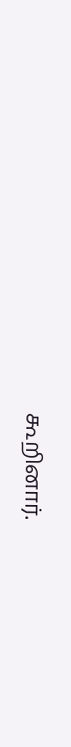கூறினார்.